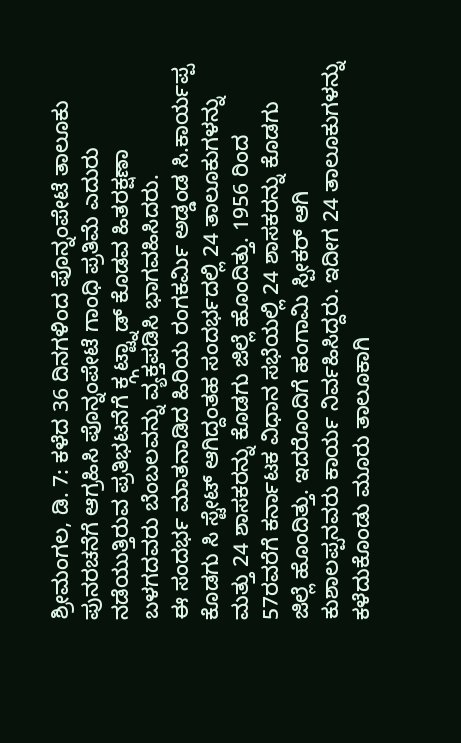ಶ್ರೀಮಂಗಲ, ಡಿ. 7: ಕಳೆದ 36 ದಿನಗಳಿಂದ ಪೊನ್ನಂಪೇಟೆ ತಾಲೂಕು ಪುನರಚನೆಗೆ ಆಗ್ರಹಿಸಿ ಪೊನ್ನಂಪೇಟೆ ಗಾಂಧಿ ಪ್ರತಿಮೆ ಎದುರು ನಡೆಯುತ್ತಿರುವ ಪ್ರತಿಭಟನೆಗೆ ಕ್ಗ್ಗಟ್ಟ್ನಾಡ್ ಕೊಡವ ಹಿತರಕ್ಷಣಾ ಬಳಗದವರು ಬೆಂಬಲವನ್ನು ವ್ಯಕ್ತಪಡಿಸಿ ಭಾಗವಹಿಸಿದರು.
ಈ ಸಂದರ್ಭ ಮಾತನಾಡಿದ ಹಿರಿಯ ರಂಗಕರ್ಮಿ ಅಡ್ಡಂಡ ಸಿ.ಕಾರ್ಯಪ್ಪ ಕೊಡಗು ಸಿ ಸ್ಟೇಟ್ ಆಗಿದ್ದಂತಹ ಸಂದರ್ಭದಲ್ಲಿ 24 ತಾಲೂಕುಗಳನ್ನು ಮತ್ತು 24 ಶಾಸಕರನ್ನು ಕೊಡಗು ಜಿಲ್ಲೆ ಹೊಂದಿತ್ತು. 1956 ರಿಂದ 57ರವರೆಗೆ ಕರ್ನಾಟಕ ವಿಧಾನ ಸಭೆಯಲ್ಲಿ 24 ಶಾಸಕರನ್ನು ಕೊಡಗು ಜಿಲ್ಲೆ ಹೊಂದಿತ್ತು. ಇದರೊಂದಿಗೆ ಹಂಗಾಮಿ ಸ್ಪೀಕರ್ ಆಗಿ ಕುಶಾಲಪ್ಪನವರು ಕಾರ್ಯ ನಿರ್ವಹಿಸಿದ್ದರು. ಇದೀಗ 24 ತಾಲೂಕುಗಳನ್ನು ಕಳೆದುಕೊಂಡು ಮೂರು ತಾಲೂಕಾಗಿ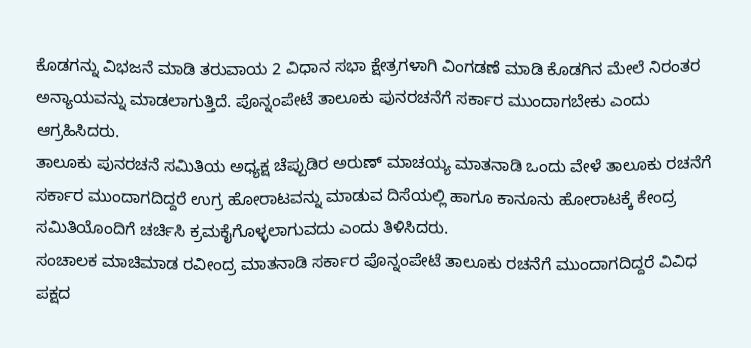ಕೊಡಗನ್ನು ವಿಭಜನೆ ಮಾಡಿ ತರುವಾಯ 2 ವಿಧಾನ ಸಭಾ ಕ್ಷೇತ್ರಗಳಾಗಿ ವಿಂಗಡಣೆ ಮಾಡಿ ಕೊಡಗಿನ ಮೇಲೆ ನಿರಂತರ ಅನ್ಯಾಯವನ್ನು ಮಾಡಲಾಗುತ್ತಿದೆ. ಪೊನ್ನಂಪೇಟೆ ತಾಲೂಕು ಪುನರಚನೆಗೆ ಸರ್ಕಾರ ಮುಂದಾಗಬೇಕು ಎಂದು ಆಗ್ರಹಿಸಿದರು.
ತಾಲೂಕು ಪುನರಚನೆ ಸಮಿತಿಯ ಅಧ್ಯಕ್ಷ ಚೆಪ್ಪುಡಿರ ಅರುಣ್ ಮಾಚಯ್ಯ ಮಾತನಾಡಿ ಒಂದು ವೇಳೆ ತಾಲೂಕು ರಚನೆಗೆ ಸರ್ಕಾರ ಮುಂದಾಗದಿದ್ದರೆ ಉಗ್ರ ಹೋರಾಟವನ್ನು ಮಾಡುವ ದಿಸೆಯಲ್ಲಿ ಹಾಗೂ ಕಾನೂನು ಹೋರಾಟಕ್ಕೆ ಕೇಂದ್ರ ಸಮಿತಿಯೊಂದಿಗೆ ಚರ್ಚಿಸಿ ಕ್ರಮಕೈಗೊಳ್ಳಲಾಗುವದು ಎಂದು ತಿಳಿಸಿದರು.
ಸಂಚಾಲಕ ಮಾಚಿಮಾಡ ರವೀಂದ್ರ ಮಾತನಾಡಿ ಸರ್ಕಾರ ಪೊನ್ನಂಪೇಟೆ ತಾಲೂಕು ರಚನೆಗೆ ಮುಂದಾಗದಿದ್ದರೆ ವಿವಿಧ ಪಕ್ಷದ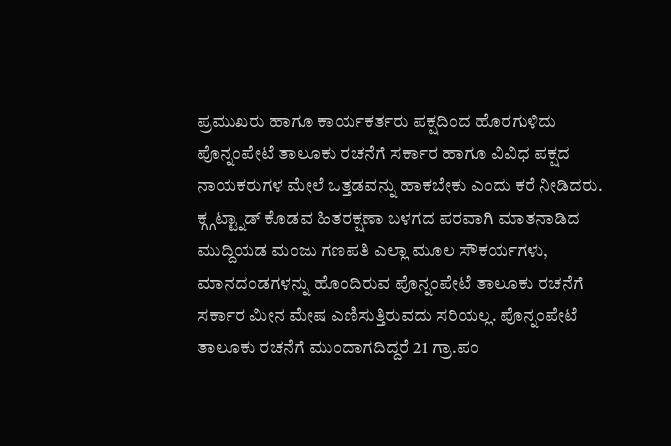ಪ್ರಮುಖರು ಹಾಗೂ ಕಾರ್ಯಕರ್ತರು ಪಕ್ಷದಿಂದ ಹೊರಗುಳಿದು ಪೊನ್ನಂಪೇಟೆ ತಾಲೂಕು ರಚನೆಗೆ ಸರ್ಕಾರ ಹಾಗೂ ವಿವಿಧ ಪಕ್ಷದ ನಾಯಕರುಗಳ ಮೇಲೆ ಒತ್ತಡವನ್ನು ಹಾಕಬೇಕು ಎಂದು ಕರೆ ನೀಡಿದರು.
ಕ್ಗ್ಗಟ್ಟ್ನಾಡ್ ಕೊಡವ ಹಿತರಕ್ಷಣಾ ಬಳಗದ ಪರವಾಗಿ ಮಾತನಾಡಿದ ಮುದ್ದಿಯಡ ಮಂಜು ಗಣಪತಿ ಎಲ್ಲಾ ಮೂಲ ಸೌಕರ್ಯಗಳು, ಮಾನದಂಡಗಳನ್ನು ಹೊಂದಿರುವ ಪೊನ್ನಂಪೇಟೆ ತಾಲೂಕು ರಚನೆಗೆ ಸರ್ಕಾರ ಮೀನ ಮೇಷ ಎಣಿಸುತ್ತಿರುವದು ಸರಿಯಲ್ಲ. ಪೊನ್ನಂಪೇಟೆ ತಾಲೂಕು ರಚನೆಗೆ ಮುಂದಾಗದಿದ್ದರೆ 21 ಗ್ರಾ.ಪಂ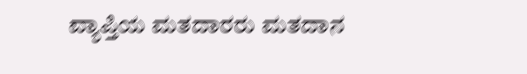ವ್ಯಾಪ್ತಿಯ ಮತದಾರರು ಮತದಾನ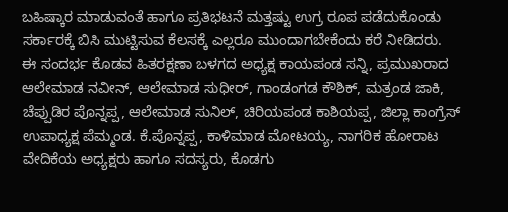ಬಹಿಷ್ಕಾರ ಮಾಡುವಂತೆ ಹಾಗೂ ಪ್ರತಿಭಟನೆ ಮತ್ತಷ್ಟು ಉಗ್ರ ರೂಪ ಪಡೆದುಕೊಂಡು ಸರ್ಕಾರಕ್ಕೆ ಬಿಸಿ ಮುಟ್ಟಿಸುವ ಕೆಲಸಕ್ಕೆ ಎಲ್ಲರೂ ಮುಂದಾಗಬೇಕೆಂದು ಕರೆ ನೀಡಿದರು.
ಈ ಸಂದರ್ಭ ಕೊಡವ ಹಿತರಕ್ಷಣಾ ಬಳಗದ ಅಧ್ಯಕ್ಷ ಕಾಯಪಂಡ ಸನ್ನಿ, ಪ್ರಮುಖರಾದ ಆಲೇಮಾಡ ನವೀನ್, ಆಲೇಮಾಡ ಸುಧೀರ್, ಗಾಂಡಂಗಡ ಕೌಶಿಕ್, ಮತ್ರಂಡ ಜಾಕಿ, ಚೆಪ್ಪುಡಿರ ಪೊನ್ನಪ್ಪ, ಆಲೇಮಾಡ ಸುನಿಲ್, ಚಿರಿಯಪಂಡ ಕಾಶಿಯಪ್ಪ, ಜಿಲ್ಲಾ ಕಾಂಗ್ರೆಸ್ ಉಪಾಧ್ಯಕ್ಷ ಪೆಮ್ಮಂಡ. ಕೆ.ಪೊನ್ನಪ್ಪ, ಕಾಳಿಮಾಡ ಮೋಟಯ್ಯ, ನಾಗರಿಕ ಹೋರಾಟ ವೇದಿಕೆಯ ಅಧ್ಯಕ್ಷರು ಹಾಗೂ ಸದಸ್ಯರು, ಕೊಡಗು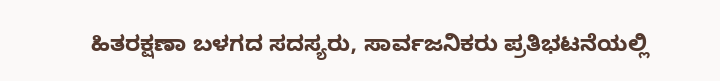ಹಿತರಕ್ಷಣಾ ಬಳಗದ ಸದಸ್ಯರು, ಸಾರ್ವಜನಿಕರು ಪ್ರತಿಭಟನೆಯಲ್ಲಿ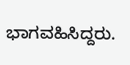ಭಾಗವಹಿಸಿದ್ದರು.